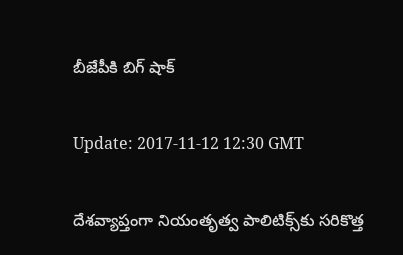బీజేపీకి బిగ్ షాక్‌

Update: 2017-11-12 12:30 GMT

దేశ‌వ్యాప్తంగా నియంతృత్వ పాలిటిక్స్‌కు స‌రికొత్త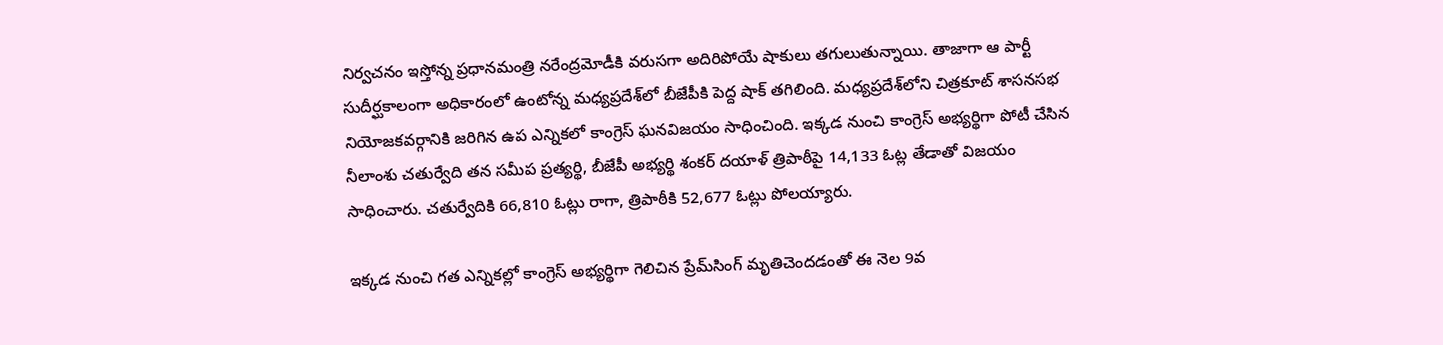నిర్వ‌చ‌నం ఇస్తోన్న ప్ర‌ధాన‌మంత్రి న‌రేంద్ర‌మోడీకి వ‌రుస‌గా అదిరిపోయే షాకులు త‌గులుతున్నాయి. తాజాగా ఆ పార్టీ సుదీర్ఘ‌కాలంగా అధికారంలో ఉంటోన్న మ‌ధ్య‌ప్రదేశ్‌లో బీజేపీకి పెద్ద‌ షాక్ త‌గిలింది. మధ్యప్రదేశ్‌లోని చిత్రకూట్ శాసనసభ నియోజకవర్గానికి జరిగిన ఉప ఎన్నికలో కాంగ్రెస్ ఘ‌న‌విజ‌యం సాధించింది. ఇక్క‌డ నుంచి కాంగ్రెస్ అభ్య‌ర్థిగా పోటీ చేసిన నీలాంశు చతుర్వేది తన సమీప ప్రత్యర్థి, బీజేపీ అభ్యర్థి శంకర్ దయాళ్ త్రిపాఠీపై 14,133 ఓట్ల తేడాతో విజయం సాధించారు. చతుర్వేదికి 66,810 ఓట్లు రాగా, త్రిపాఠీకి 52,677 ఓట్లు పోలయ్యారు.

ఇక్క‌డ నుంచి గ‌త ఎన్నిక‌ల్లో కాంగ్రెస్ అభ్య‌ర్థిగా గెలిచిన ప్రేమ్‌సింగ్ మృతిచెంద‌డంతో ఈ నెల 9వ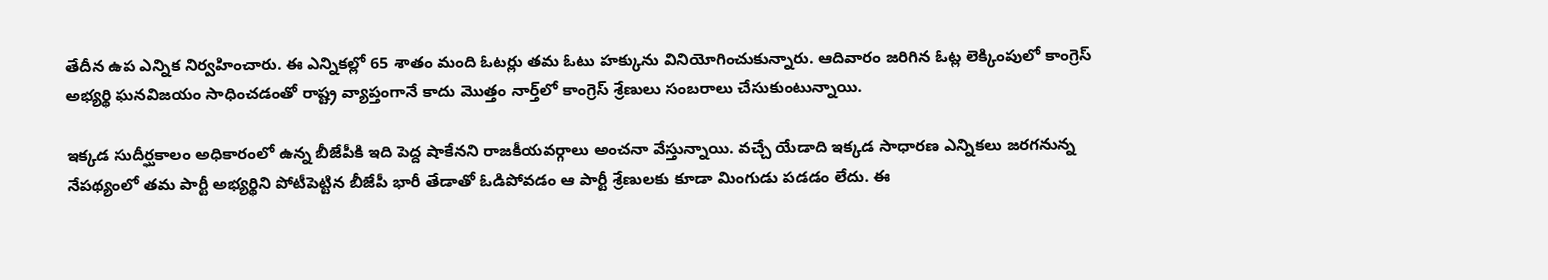తేదీన ఉప ఎన్నిక నిర్వ‌హించారు. ఈ ఎన్నిక‌ల్లో 65 శాతం మంది ఓటర్లు తమ ఓటు హక్కును వినియోగించుకున్నారు. ఆదివారం జ‌రిగిన ఓట్ల లెక్కింపులో కాంగ్రెస్ అభ్య‌ర్థి ఘ‌న‌విజ‌యం సాధించ‌డంతో రాష్ట్ర వ్యాప్తంగానే కాదు మొత్తం నార్త్‌లో కాంగ్రెస్ శ్రేణులు సంబ‌రాలు చేసుకుంటున్నాయి.

ఇక్క‌డ సుదీర్ఘ‌కాలం అధికారంలో ఉన్న బీజేపీకి ఇది పెద్ద షాకేన‌ని రాజ‌కీయ‌వ‌ర్గాలు అంచ‌నా వేస్తున్నాయి. వ‌చ్చే యేడాది ఇక్క‌డ సాధార‌ణ ఎన్నిక‌లు జ‌ర‌గ‌నున్న నేప‌థ్యంలో త‌మ పార్టీ అభ్య‌ర్థిని పోటీపెట్టిన బీజేపీ భారీ తేడాతో ఓడిపోవ‌డం ఆ పార్టీ శ్రేణుల‌కు కూడా మింగుడు ప‌డ‌డం లేదు. ఈ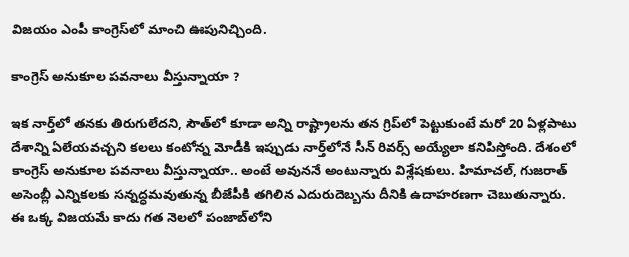విజ‌యం ఎంపీ కాంగ్రెస్‌లో మాంచి ఊపునిచ్చింది.

కాంగ్రెస్ అనుకూల ప‌వ‌నాలు వీస్తున్నాయా ?

ఇక నార్త్‌లో త‌న‌కు తిరుగులేద‌ని, సౌత్‌లో కూడా అన్ని రాష్ట్రాల‌ను త‌న గ్రిప్‌లో పెట్టుకుంటే మ‌రో 20 ఏళ్ల‌పాటు దేశాన్ని ఏలేయ‌వ‌చ్చని క‌ల‌లు కంటోన్న మోడీకి ఇప్పుడు నార్త్‌లోనే సీన్ రివ‌ర్స్ అయ్యేలా క‌నిపిస్తోంది. దేశంలో కాంగ్రెస్ అనుకూల పవనాలు వీస్తున్నాయా.. అంటే అవుననే అంటున్నారు విశ్లేషకులు. హిమాచల్‌, గుజరాత్‌ అసెంబ్లీ ఎన్నికలకు సన్నద్ధమవుతున్న బీజేపీకి తగిలిన ఎదురుదెబ్బను దీనికి ఉదాహరణగా చెబుతున్నారు. ఈ ఒక్క విజ‌య‌మే కాదు గ‌త నెల‌లో పంజాబ్‌లోని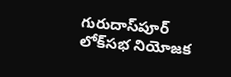గురుదాస్‌పూర్‌ లోక్‌సభ నియోజక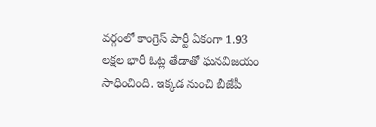వర్గంలో కాంగ్రెస్‌ పార్టీ ఏకంగా 1.93 ల‌క్ష‌ల భారీ ఓట్ల తేడాతో ఘ‌నవిజ‌యం సాధించింది. ఇక్క‌డ నుంచి బీజేపీ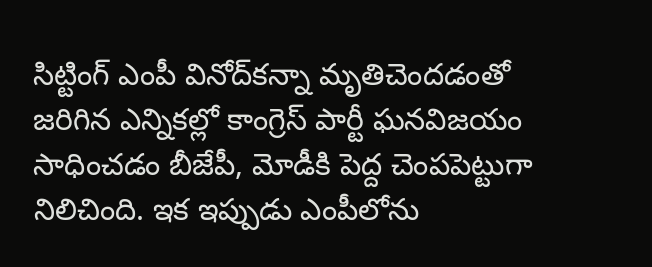సిట్టింగ్ ఎంపీ వినోద్‌క‌న్నా మృతిచెంద‌డంతో జ‌రిగిన ఎన్నిక‌ల్లో కాంగ్రెస్ పార్టీ ఘ‌న‌విజ‌యం సాధించ‌డం బీజేపీ, మోడీకి పెద్ద చెంప‌పెట్టుగా నిలిచింది. ఇక ఇప్పుడు ఎంపీలోను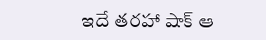ఇదే త‌ర‌హా షాక్ ఆ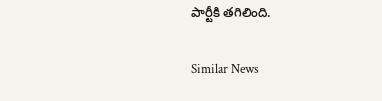పార్టీకి త‌గిలింది.

Similar News